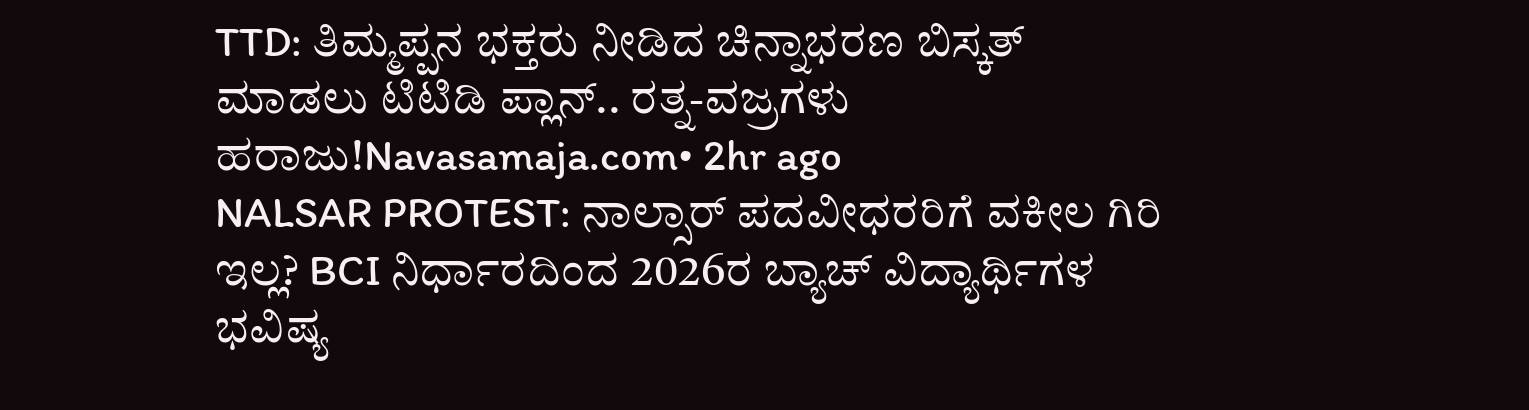TTD: ತಿಮ್ಮಪ್ಪನ ಭಕ್ತರು ನೀಡಿದ ಚಿನ್ನಾಭರಣ ಬಿಸ್ಕತ್ ಮಾಡಲು ಟಿಟಿಡಿ ಪ್ಲಾನ್.. ರತ್ನ-ವಜ್ರಗಳು ಹರಾಜು!Navasamaja.com• 2hr ago
NALSAR PROTEST: ನಾಲ್ಸಾರ್ ಪದವೀಧರರಿಗೆ ವಕೀಲ ಗಿರಿ ಇಲ್ಲ? BCI ನಿರ್ಧಾರದಿಂದ 2026ರ ಬ್ಯಾಚ್ ವಿದ್ಯಾರ್ಥಿಗಳ ಭವಿಷ್ಯ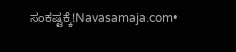ಸಂಕಷ್ಟಕ್ಕೆ!Navasamaja.com•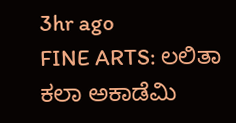3hr ago
FINE ARTS: ಲಲಿತಾ ಕಲಾ ಅಕಾಡೆಮಿ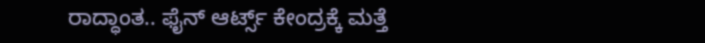ರಾದ್ಧಾಂತ.. ಫೈನ್ ಆರ್ಟ್ಸ್ ಕೇಂದ್ರಕ್ಕೆ ಮತ್ತೆ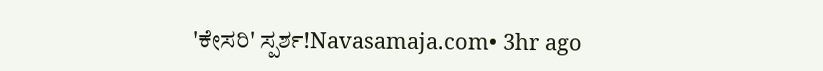'ಕೇಸರಿ' ಸ್ಪರ್ಶ!Navasamaja.com• 3hr ago